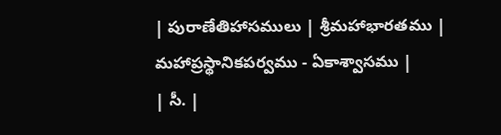| పురాణేతిహాసములు | శ్రీమహాభారతము | మహాప్రస్థానికపర్వము - ఏకాశ్వాసము |
| సీ. |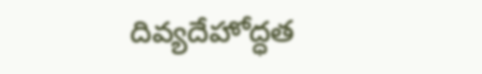దివ్యదేహోద్ధత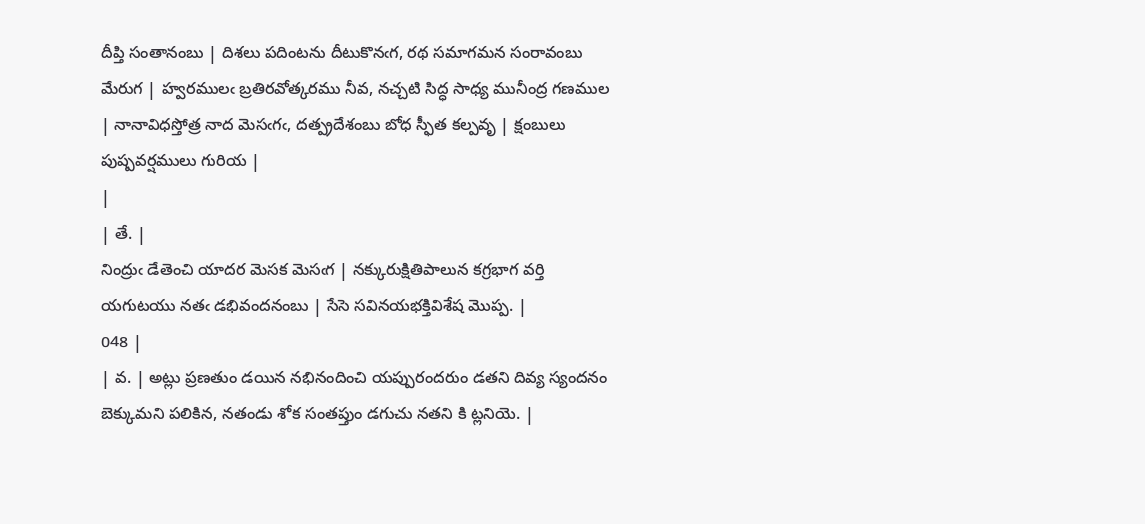దీప్తి సంతానంబు | దిశలు పదింటను దీటుకొనఁగ, రథ సమాగమన సంరావంబు మేరుగ | హ్వరములఁ బ్రతిరవోత్కరము నీవ, నచ్చటి సిద్ధ సాధ్య మునీంద్ర గణముల | నానావిధస్తోత్ర నాద మెసఁగఁ, దత్ప్రదేశంబు బోధ స్ఫీత కల్పవృ | క్షంబులు పుష్పవర్షములు గురియ |
|
| తే. |
నింద్రుఁ డేతెంచి యాదర మెసక మెసఁగ | నక్కురుక్షితిపాలున కగ్రభాగ వర్తి యగుటయు నతఁ డభివందనంబు | సేసె సవినయభక్తివిశేష మొప్ప. |
048 |
| వ. | అట్లు ప్రణతుం డయిన నభినందించి యప్పురందరుం డతని దివ్య స్యందనం బెక్కుమని పలికిన, నతండు శోక సంతప్తుం డగుచు నతని కి ట్లనియె. |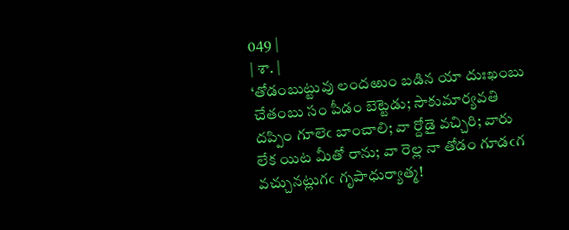049 |
| శా. |
‘తోడంబుట్టువు లందఱుం బడిన యా దుఃఖంబు చేతంబు సం పీడం బెట్టెడు; సౌకుమార్యవతి దప్పిం గూలెఁ బాంచాలి; వా ర్దోడై వచ్చిరి; వారు లేక యిట మీతో రాను; వా రెల్ల నా తోడం గూడఁగ వచ్చునట్లుగఁ గృపాధుర్యాత్మ!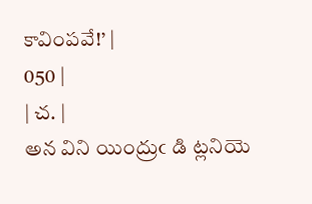కావింపవే!’ |
050 |
| చ. |
అన విని యింద్రుఁ డి ట్లనియె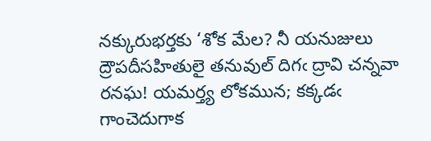నక్కురుభర్తకు ‘శోక మేల? నీ యనుజులు ద్రౌపదీసహితులై తనువుల్ దిగఁ ద్రావి చన్నవా రనఘ! యమర్త్య లోకమున; కక్కడఁ గాంచెదుగాక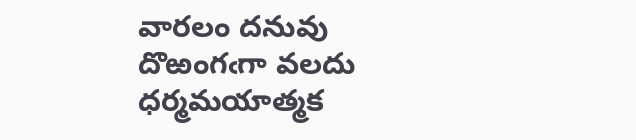వారలం దనువు దొఱంగఁగా వలదు ధర్మమయాత్మక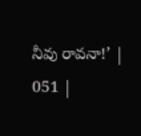నీవు రావనా!’ |
051 |